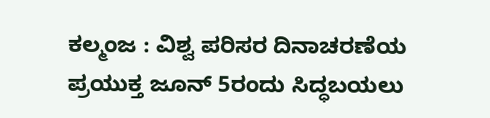ಕಲ್ಮಂಜ : ವಿಶ್ವ ಪರಿಸರ ದಿನಾಚರಣೆಯ ಪ್ರಯುಕ್ತ ಜೂನ್ 5ರಂದು ಸಿದ್ಧಬಯಲು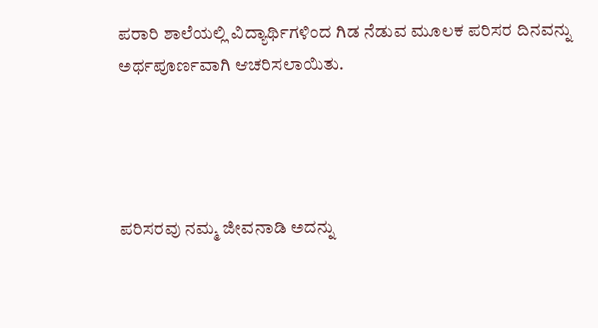ಪರಾರಿ ಶಾಲೆಯಲ್ಲಿ ವಿದ್ಯಾರ್ಥಿಗಳಿಂದ ಗಿಡ ನೆಡುವ ಮೂಲಕ ಪರಿಸರ ದಿನವನ್ನು ಅರ್ಥಪೂರ್ಣವಾಗಿ ಆಚರಿಸಲಾಯಿತು.




ಪರಿಸರವು ನಮ್ಮ ಜೀವನಾಡಿ ಅದನ್ನು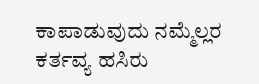ಕಾಪಾಡುವುದು ನಮ್ಮೆಲ್ಲರ ಕರ್ತವ್ಯ ಹಸಿರು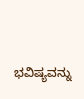ಭವಿಷ್ಯವನ್ನು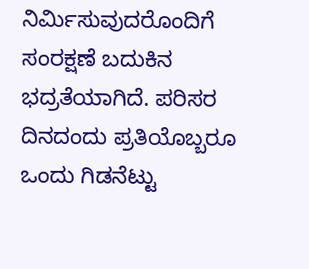ನಿರ್ಮಿಸುವುದರೊಂದಿಗೆ ಸಂರಕ್ಷಣೆ ಬದುಕಿನ ಭದ್ರತೆಯಾಗಿದೆ. ಪರಿಸರ ದಿನದಂದು ಪ್ರತಿಯೊಬ್ಬರೂ ಒಂದು ಗಿಡನೆಟ್ಟು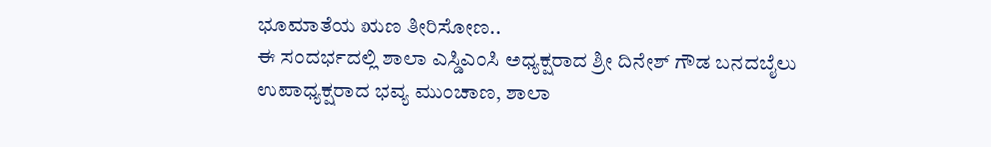ಭೂಮಾತೆಯ ಋಣ ತೀರಿಸೋಣ..
ಈ ಸಂದರ್ಭದಲ್ಲಿ ಶಾಲಾ ಎಸ್ಡಿಎಂಸಿ ಅಧ್ಯಕ್ಷರಾದ ಶ್ರೀ ದಿನೇಶ್ ಗೌಡ ಬನದಬೈಲು ಉಪಾಧ್ಯಕ್ಷರಾದ ಭವ್ಯ ಮುಂಚಾಣ, ಶಾಲಾ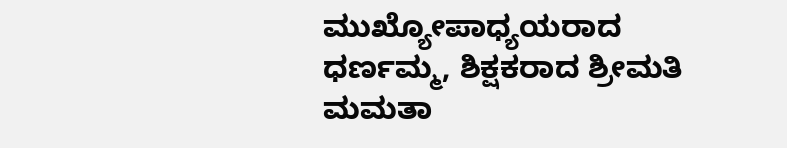ಮುಖ್ಯೋಪಾಧ್ಯಯರಾದ ಧರ್ಣಮ್ಮ, ಶಿಕ್ಷಕರಾದ ಶ್ರೀಮತಿ ಮಮತಾ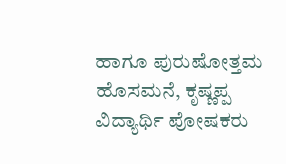ಹಾಗೂ ಪುರುಷೋತ್ತಮ ಹೊಸಮನೆ, ಕೃಷ್ಣಪ್ಪ ವಿದ್ಯಾರ್ಥಿ ಪೋಷಕರು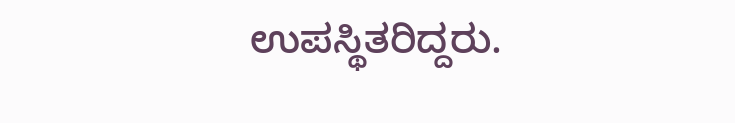ಉಪಸ್ಥಿತರಿದ್ದರು.